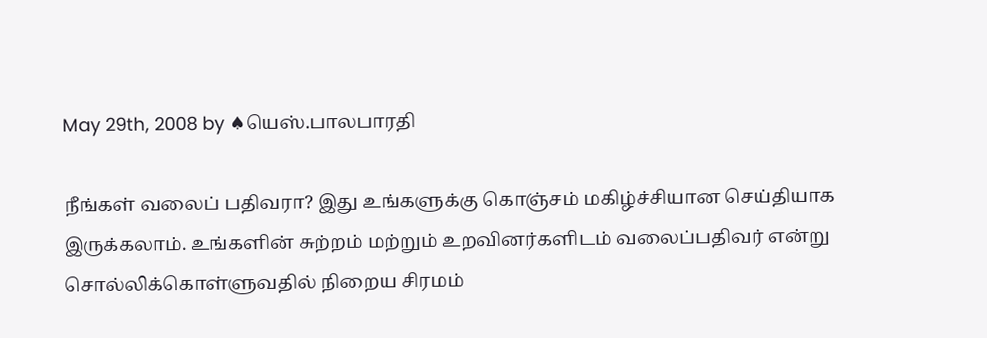May 29th, 2008 by ♠யெஸ்.பாலபாரதி

நீங்கள் வலைப் பதிவரா? இது உங்களுக்கு கொஞ்சம் மகிழ்ச்சியான செய்தியாக இருக்கலாம். உங்களின் சுற்றம் மற்றும் உறவினர்களிடம் வலைப்பதிவர் என்று சொல்லிக்கொள்ளுவதில் நிறைய சிரமம்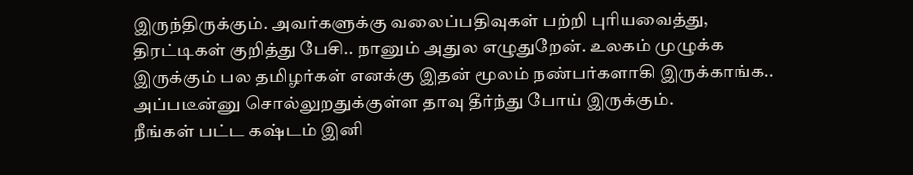இருந்திருக்கும். அவர்களுக்கு வலைப்பதிவுகள் பற்றி புரியவைத்து, திரட்டிகள் குறித்து பேசி.. நானும் அதுல எழுதுறேன். உலகம் முழுக்க இருக்கும் பல தமிழர்கள் எனக்கு இதன் மூலம் நண்பர்களாகி இருக்காங்க.. அப்படீன்னு சொல்லுறதுக்குள்ள தாவு தீர்ந்து போய் இருக்கும்.
நீங்கள் பட்ட கஷ்டம் இனி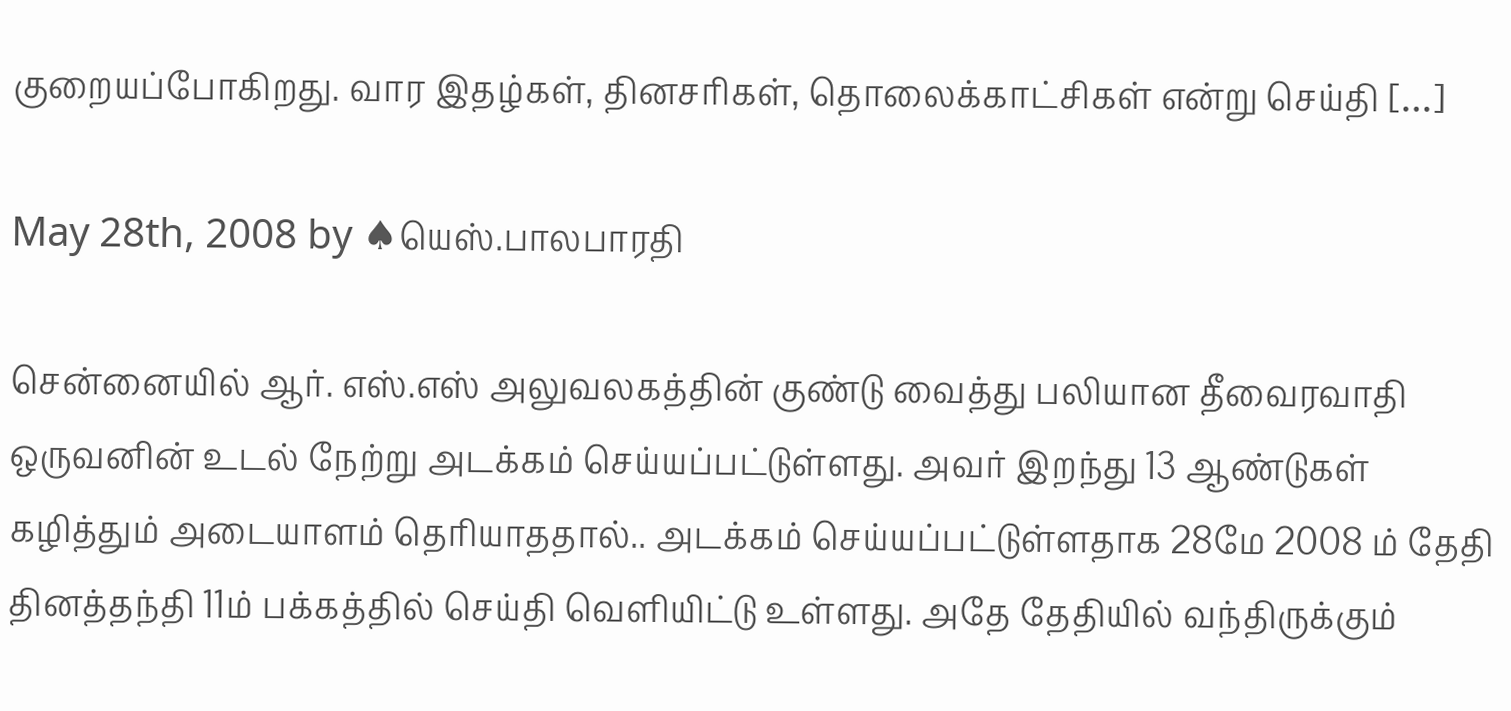குறையப்போகிறது. வார இதழ்கள், தினசரிகள், தொலைக்காட்சிகள் என்று செய்தி […]

May 28th, 2008 by ♠யெஸ்.பாலபாரதி

சென்னையில் ஆர். எஸ்.எஸ் அலுவலகத்தின் குண்டு வைத்து பலியான தீவைரவாதி ஒருவனின் உடல் நேற்று அடக்கம் செய்யப்பட்டுள்ளது. அவர் இறந்து 13 ஆண்டுகள் கழித்தும் அடையாளம் தெரியாததால்.. அடக்கம் செய்யப்பட்டுள்ளதாக 28மே 2008 ம் தேதி தினத்தந்தி 11ம் பக்கத்தில் செய்தி வெளியிட்டு உள்ளது. அதே தேதியில் வந்திருக்கும்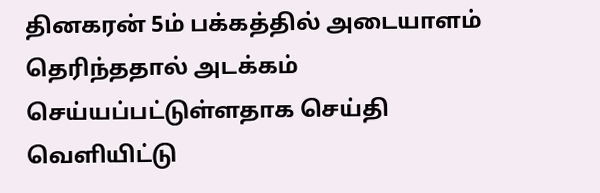தினகரன் 5ம் பக்கத்தில் அடையாளம் தெரிந்ததால் அடக்கம் செய்யப்பட்டுள்ளதாக செய்தி வெளியிட்டு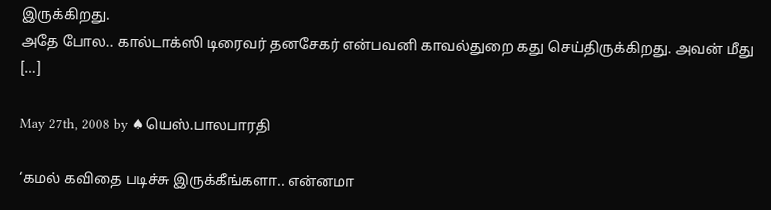இருக்கிறது.
அதே போல.. கால்டாக்ஸி டிரைவர் தனசேகர் என்பவனி காவல்துறை கது செய்திருக்கிறது. அவன் மீது […]

May 27th, 2008 by ♠யெஸ்.பாலபாரதி

‘கமல் கவிதை படிச்சு இருக்கீங்களா.. என்னமா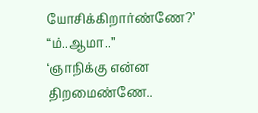யோசிக்கிறார்ண்ணே?’
“ம்..ஆமா..”
‘ஞாநிக்கு என்ன திறமைண்ணே..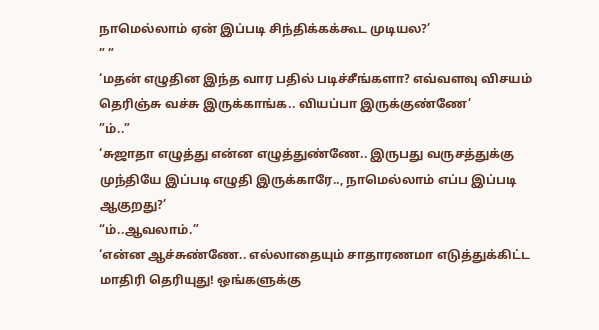நாமெல்லாம் ஏன் இப்படி சிந்திக்கக்கூட முடியல?’
” ”
‘மதன் எழுதின இந்த வார பதில் படிச்சீங்களா? எவ்வளவு விசயம் தெரிஞ்சு வச்சு இருக்காங்க.. வியப்பா இருக்குண்ணே’
”ம்..”
‘சுஜாதா எழுத்து என்ன எழுத்துண்ணே.. இருபது வருசத்துக்கு முந்தியே இப்படி எழுதி இருக்காரே.., நாமெல்லாம் எப்ப இப்படி ஆகுறது?’
“ம்..ஆவலாம்.”
‘என்ன ஆச்சுண்ணே.. எல்லாதையும் சாதாரணமா எடுத்துக்கிட்ட மாதிரி தெரியுது! ஒங்களுக்கு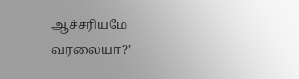ஆச்சரியமே வரலையா?’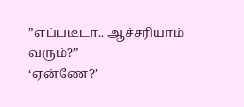”எப்படீடா.. ஆச்சரியாம் வரும்?”
‘ஏன்ணே?’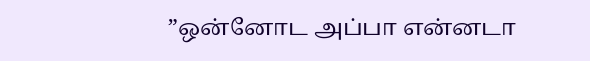”ஒன்னோட அப்பா என்னடா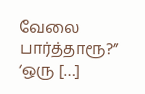வேலை பார்த்தாரூ?”
‘ஒரு […]